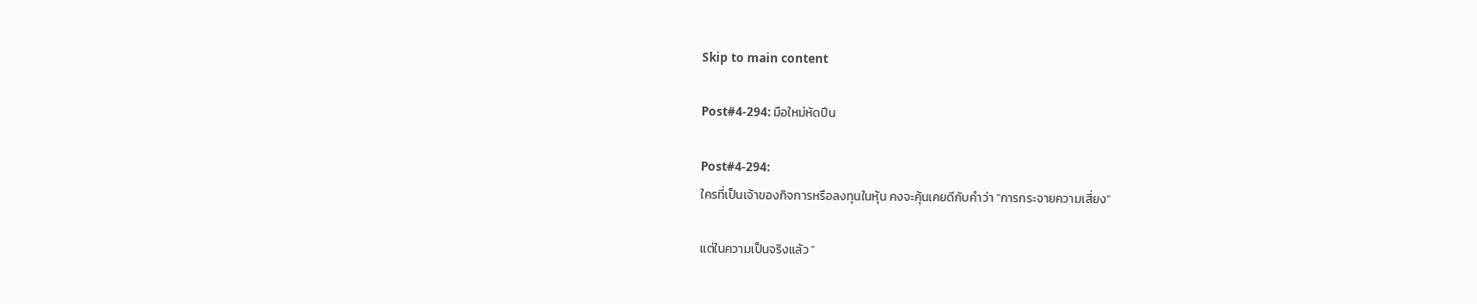Skip to main content

Post#4-294: มือใหม่หัดปีน

Post#4-294:
ใครที่เป็นเจ้าของกิจการหรือลงทุนในหุ้น คงจะคุ้นเคยดีกับคำว่า "การกระจายความเสี่ยง"

แต่ในความเป็นจริงแล้ว "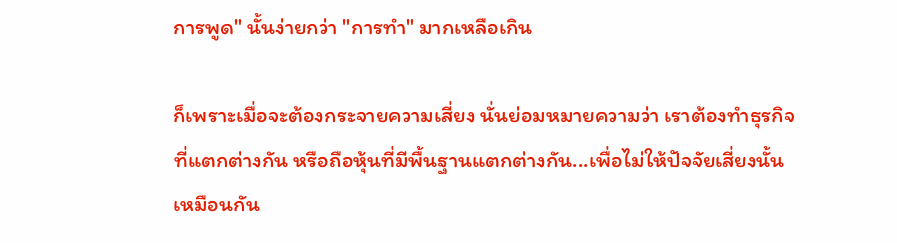การพูด" นั้นง่ายกว่า "การทำ" มากเหลือเกิน

ก็เพราะเมื่อจะต้องกระจายความเสี่ยง นั่นย่อมหมายความว่า เราต้องทำธุรกิจที่แตกต่างกัน หรือถือหุ้นที่มีพื้นฐานแตกต่างกัน...เพื่อไม่ให้ปัจจัยเสี่ยงนั้นเหมือนกัน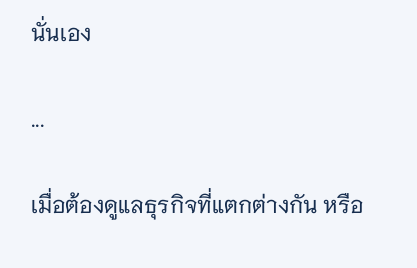นั่นเอง

...

เมื่อต้องดูแลธุรกิจที่แตกต่างกัน หรือ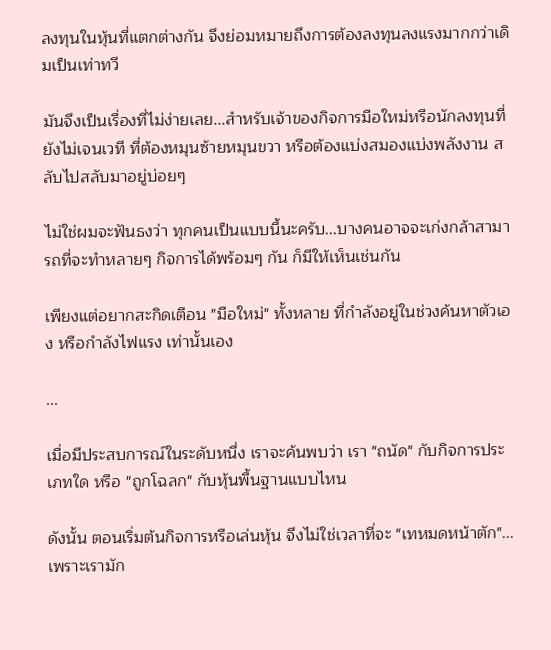ลงทุนในหุ้นที่แตกต่างกัน จึงย่อมหมายถึงการต้องลงทุนลงแรงมากกว่าเดิมเป็นเท่าทวี

มันจึงเป็นเรื่องที่ไม่ง่ายเลย...สำหรับเจ้าของกิจการมือใหม่หรือนักลงทุนที่ยังไม่เจนเวที ที่ต้องหมุนซ้ายหมุนขวา หรือต้องแบ่งสมองแบ่งพลังงาน สลับไปสลับมาอยู่บ่อยๆ

ไม่ใช่ผมจะฟันธงว่า ทุกคนเป็นแบบนี้นะครับ...บางคนอาจจะเก่งกล้าสามารถที่จะทำหลายๆ กิจการได้พร้อมๆ กัน ก็มีให้เห็นเช่นกัน

เพียงแต่อยากสะกิดเตือน "มือใหม่" ทั้งหลาย ที่กำลังอยู่ในช่วงค้นหาตัวเอง หรือกำลังไฟแรง เท่านั้นเอง

...

เมื่อมีประสบการณ์ในระดับหนึ่ง เราจะค้นพบว่า เรา "ถนัด" กับกิจการประเภทใด หรือ "ถูกโฉลก" กับหุ้นพื้นฐานแบบไหน

ดังนั้น ตอนเริ่มต้นกิจการหรือเล่นหุ้น จึงไม่ใช่เวลาที่จะ "เทหมดหน้าตัก"...เพราะเรามัก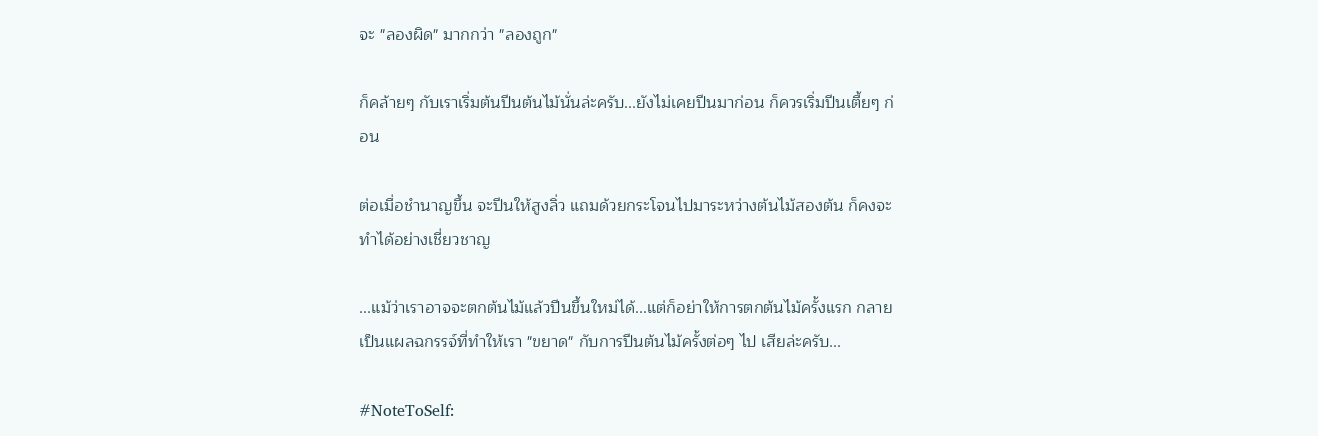จะ "ลองผิด" มากกว่า "ลองถูก"

ก็คล้ายๆ กับเราเริ่มต้นปีนต้นไม้นั่นล่ะครับ...ยังไม่เคยปีนมาก่อน ก็ควรเริ่มปีนเตี้ยๆ ก่อน

ต่อเมื่อชำนาญขึ้น จะปีนให้สูงลิ่ว แถมด้วยกระโจนไปมาระหว่างต้นไม้สองต้น ก็คงจะทำได้อย่างเชี่ยวชาญ

...แม้ว่าเราอาจจะตกต้นไม้แล้วปีนขึ้นใหม่ได้...แต่ก็อย่าให้การตกต้นไม้ครั้งแรก กลายเป็นแผลฉกรรจ์ที่ทำให้เรา "ขยาด" กับการปีนต้นไม้ครั้งต่อๆ ไป เสียล่ะครับ...

#NoteToSelf: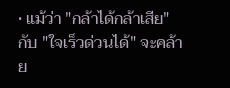• แม้ว่า "กล้าได้กล้าเสีย" กับ "ใจเร็วด่วนได้" จะคล้าย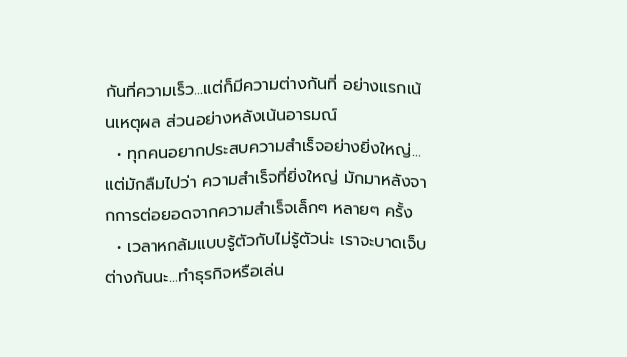กันที่ความเร็ว...แต่ก็มีความต่างกันที่ อย่างแรกเน้นเหตุผล ส่วนอย่างหลังเน้นอารมณ์
  • ทุกคนอยากประสบความสำเร็จอย่างยิ่งใหญ่...แต่มักลืมไปว่า ความสำเร็จที่ยิ่งใหญ่ มักมาหลังจากการต่อยอดจากความสำเร็จเล็กๆ หลายๆ ครั้ง
  • เวลาหกล้มแบบรู้ตัวกับไม่รู้ตัวน่ะ เราจะบาดเจ็บต่างกันนะ...ทำธุรกิจหรือเล่น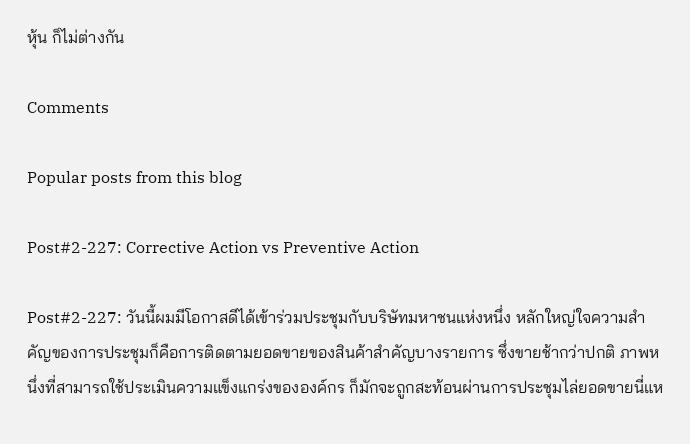หุ้น ก็ไม่ต่างกัน

Comments

Popular posts from this blog

Post#2-227: Corrective Action vs Preventive Action

Post#2-227: วันนี้ผมมีโอกาสดีได้เข้าร่วมประชุมกับบริษัทมหาชนแห่งหนึ่ง หลักใหญ่ใจความสำคัญของการประชุมก็คือการติดตามยอดขายของสินค้าสำคัญบางรายการ ซึ่งขายช้ากว่าปกติ ภาพหนึ่งที่สามารถใช้ประเมินความแข็งแกร่งขององค์กร ก็มักจะถูกสะท้อนผ่านการประชุมไล่ยอดขายนี่แห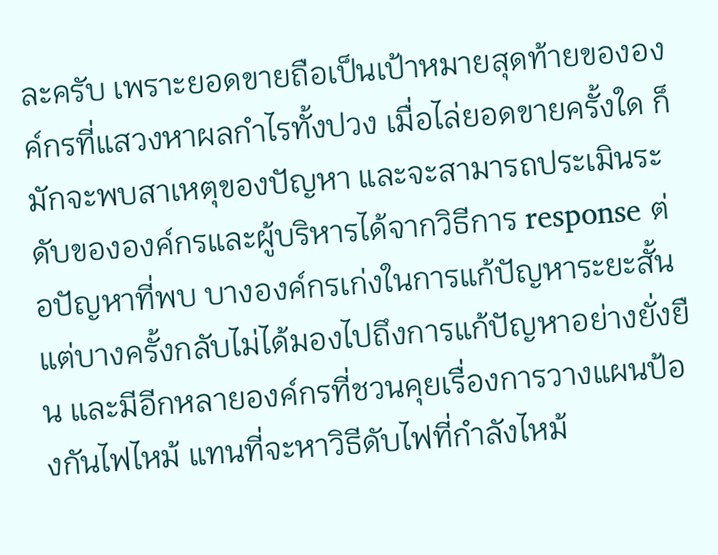ละครับ เพราะยอดขายถือเป็นเป้าหมายสุดท้ายขององค์กรที่แสวงหาผลกำไรทั้งปวง เมื่อไล่ยอดขายครั้งใด ก็มักจะพบสาเหตุของปัญหา และจะสามารถประเมินระดับขององค์กรและผู้บริหารได้จากวิธีการ response ต่อปัญหาที่พบ บางองค์กรเก่งในการแก้ปัญหาระยะสั้น แต่บางครั้งกลับไม่ได้มองไปถึงการแก้ปัญหาอย่างยั่งยืน และมีอีกหลายองค์กรที่ชวนคุยเรื่องการวางแผนป้องกันไฟไหม้ แทนที่จะหาวิธีดับไฟที่กำลังไหม้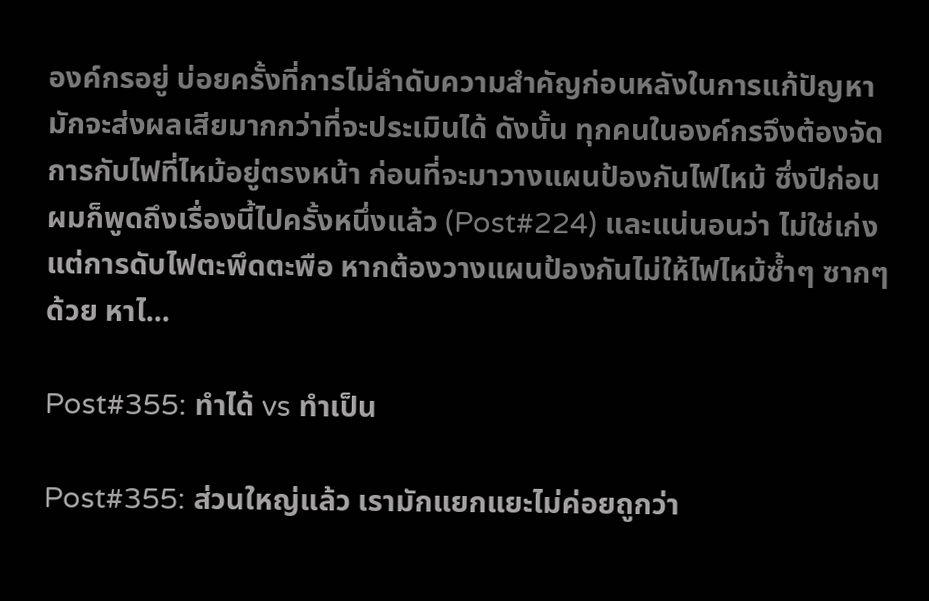องค์กรอยู่ บ่อยครั้งที่การไม่ลำดับความสำคัญก่อนหลังในการแก้ปัญหา มักจะส่งผลเสียมากกว่าที่จะประเมินได้ ดังนั้น ทุกคนในองค์กรจึงต้องจัดการกับไฟที่ไหม้อยู่ตรงหน้า ก่อนที่จะมาวางแผนป้องกันไฟไหม้ ซึ่งปีก่อนผมก็พูดถึงเรื่องนี้ไปครั้งหนึ่งแล้ว (Post#224) และแน่นอนว่า ไม่ใช่เก่งแต่การดับไฟตะพึดตะพือ หากต้องวางแผนป้องกันไม่ให้ไฟไหม้ซ้ำๆ ซากๆ ด้วย หาไ...

Post#355: ทำได้ vs ทำเป็น

Post#355: ส่วนใหญ่แล้ว เรามักแยกแยะไม่ค่อยถูกว่า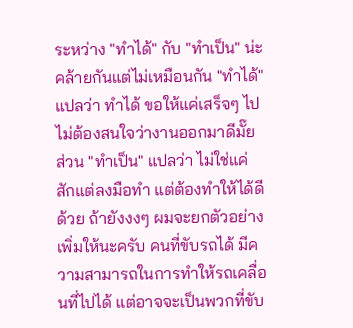ระหว่าง "ทำได้" กับ "ทำเป็น" น่ะคล้ายกันแต่ไม่เหมือนกัน "ทำได้" แปลว่า ทำได้ ขอให้แค่เสร็จๆ ไป ไม่ต้องสนใจว่างานออกมาดีมั๊ย ส่วน "ทำเป็น" แปลว่า ไม่ใช่แค่สักแต่ลงมือทำ แต่ต้องทำให้ได้ดีด้วย ถ้ายังงงๆ ผมจะยกตัวอย่างเพิ่มให้นะครับ คนที่ขับรถได้ มีความสามารถในการทำให้รถเคลื่อนที่ไปได้ แต่อาจจะเป็นพวกที่ขับ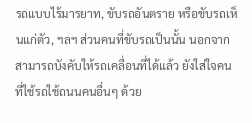รถแบบไร้มารยาท, ขับรถอันตราย หรือขับรถเห็นแก่ตัว, ฯลฯ ส่วนคนที่ขับรถเป็นนั้น นอกจากสามารถบังคับให้รถเคลื่อนที่ได้แล้ว ยังใส่ใจคนที่ใช้รถใช้ถนนคนอื่นๆ ด้วย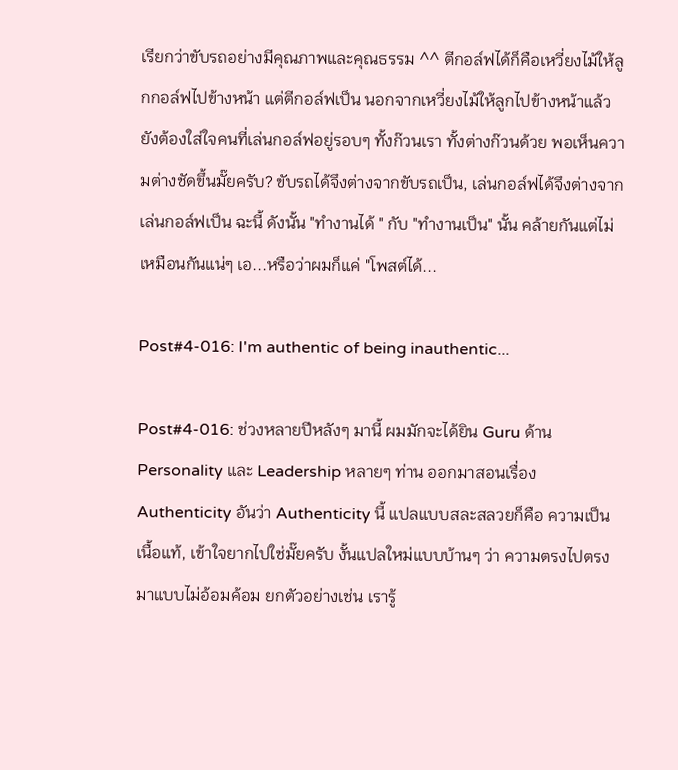เรียกว่าขับรถอย่างมีคุณภาพและคุณธรรม ^^ ตีกอล์ฟได้ก็คือเหวี่ยงไม้ให้ลูกกอล์ฟไปข้างหน้า แต่ตีกอล์ฟเป็น นอกจากเหวี่ยงไม้ให้ลูกไปข้างหน้าแล้ว ยังต้องใส่ใจคนที่เล่นกอล์ฟอยู่รอบๆ ทั้งก๊วนเรา ทั้งต่างก๊วนด้วย พอเห็นความต่างชัดขึ้นมั๊ยครับ? ขับรถได้จึงต่างจากขับรถเป็น, เล่นกอล์ฟได้จึงต่างจากเล่นกอล์ฟเป็น ฉะนี้ ดังนั้น "ทำงานได้ " กับ "ทำงานเป็น" นั้น คล้ายกันแต่ไม่เหมือนกันแน่ๆ เอ...หรือว่าผมก็แค่ "โพสต์ได้...

Post#4-016: I'm authentic of being inauthentic...

Post#4-016: ช่วงหลายปีหลังๆ มานี้ ผมมักจะได้ยิน Guru ด้าน Personality และ Leadership หลายๆ ท่าน ออกมาสอนเรื่อง Authenticity อันว่า Authenticity นี้ แปลแบบสละสลวยก็คือ ความเป็นเนื้อแท้, เข้าใจยากไปใช่มั๊ยครับ งั้นแปลใหม่แบบบ้านๆ ว่า ความตรงไปตรงมาแบบไม่อ้อมค้อม ยกตัวอย่างเช่น เรารู้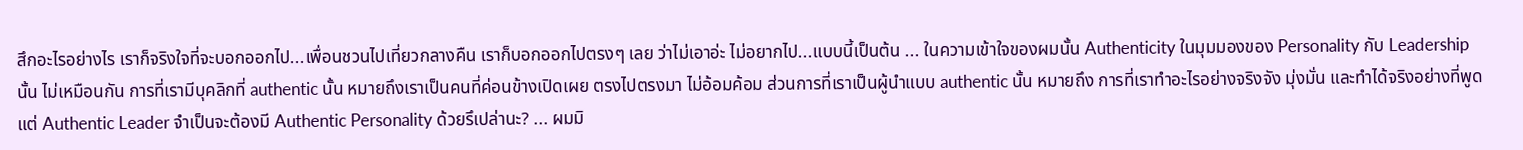สึกอะไรอย่างไร เราก็จริงใจที่จะบอกออกไป...เพื่อนชวนไปเที่ยวกลางคืน เราก็บอกออกไปตรงๆ เลย ว่าไม่เอาอ่ะ ไม่อยากไป...แบบนี้เป็นต้น ... ในความเข้าใจของผมนั้น Authenticity ในมุมมองของ Personality กับ Leadership นั้น ไม่เหมือนกัน การที่เรามีบุคลิกที่ authentic นั้น หมายถึงเราเป็นคนที่ค่อนข้างเปิดเผย ตรงไปตรงมา ไม่อ้อมค้อม ส่วนการที่เราเป็นผู้นำแบบ authentic นั้น หมายถึง การที่เราทำอะไรอย่างจริงจัง มุ่งมั่น และทำได้จริงอย่างที่พูด แต่ Authentic Leader จำเป็นจะต้องมี Authentic Personality ด้วยรึเปล่านะ? ... ผมมิ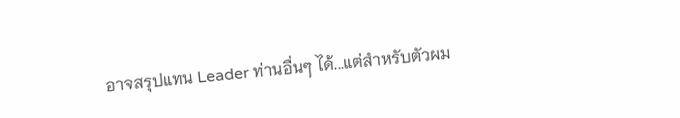อาจสรุปแทน Leader ท่านอื่นๆ ได้...แต่สำหรับตัวผม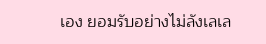เอง ยอมรับอย่างไม่ลังเลเล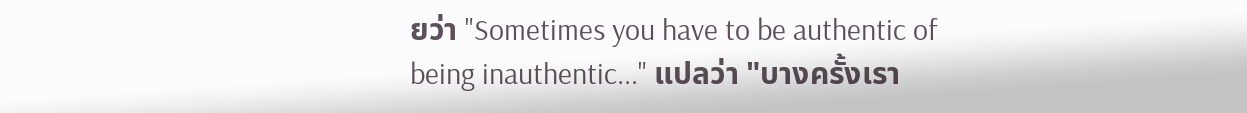ยว่า "Sometimes you have to be authentic of being inauthentic..." แปลว่า "บางครั้งเรา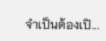จำเป็นต้องเปิ...